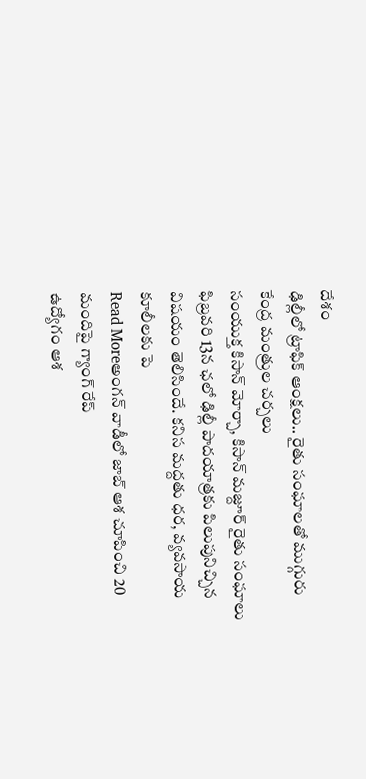దేశం
ఢిల్లీలో ట్రాఫిక్ ఆంక్షలు.. రైతు సంఘాలతో ముగ్గురు కేంద్ర మంత్రుల చర్చలు
సంయుక్త కిసాన్ మోర్చా, కిసాన్ మజ్దూర్ రైతు సంఘాలు ఫిబ్రవరి 13న ఛలో ఢిల్లీ పాదయాత్రకు పిలుపునిచ్చిన విషయం తెలిసిందే. కనిస మద్దతు ధర, వ్యవసాయ కూలీలకు పె
Read Moreఅంగన్ వాడీలో జాబ్ ఆశ చూపించి 20 మందిపై గ్యాంగ్ రేప్
ఉద్యోగం ఆశ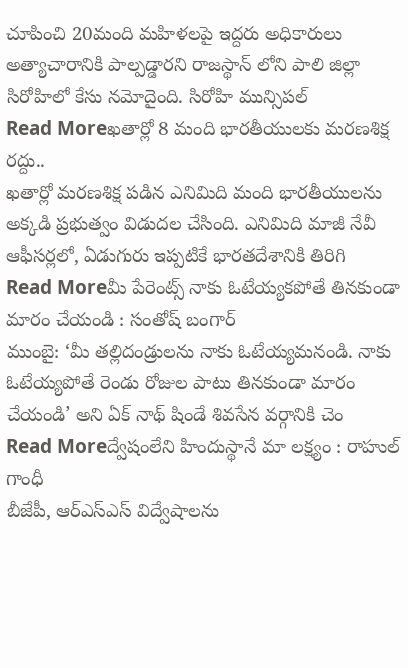చూపించి 20మంది మహిళలపై ఇద్దరు అధికారులు అత్యాచారానికి పాల్పడ్డారని రాజస్థాన్ లోని పాలి జిల్లా సిరోహిలో కేసు నమోదైంది. సిరోహి మున్సిపల్
Read Moreఖతార్లో 8 మంది భారతీయులకు మరణశిక్ష రద్దు..
ఖతార్లో మరణశిక్ష పడిన ఎనిమిది మంది భారతీయులను అక్కడి ప్రభుత్వం విడుదల చేసింది. ఎనిమిది మాజీ నేవీ ఆఫీసర్లలో, ఏడుగురు ఇప్పటికే భారతదేశానికి తిరిగి
Read Moreమీ పేరెంట్స్ నాకు ఓటేయ్యకపోతే తినకుండా మారం చేయండి : సంతోష్ బంగార్
ముంబై: ‘మీ తల్లిదండ్రులను నాకు ఓటేయ్యమనండి. నాకు ఓటేయ్యపోతే రెండు రోజుల పాటు తినకుండా మారం చేయండి’ అని ఏక్ నాథ్ షిండే శివసేన వర్గానికి చెం
Read Moreద్వేషంలేని హిందుస్థానే మా లక్ష్యం : రాహుల్ గాంధీ
బీజేపీ, ఆర్ఎస్ఎస్ విద్వేషాలను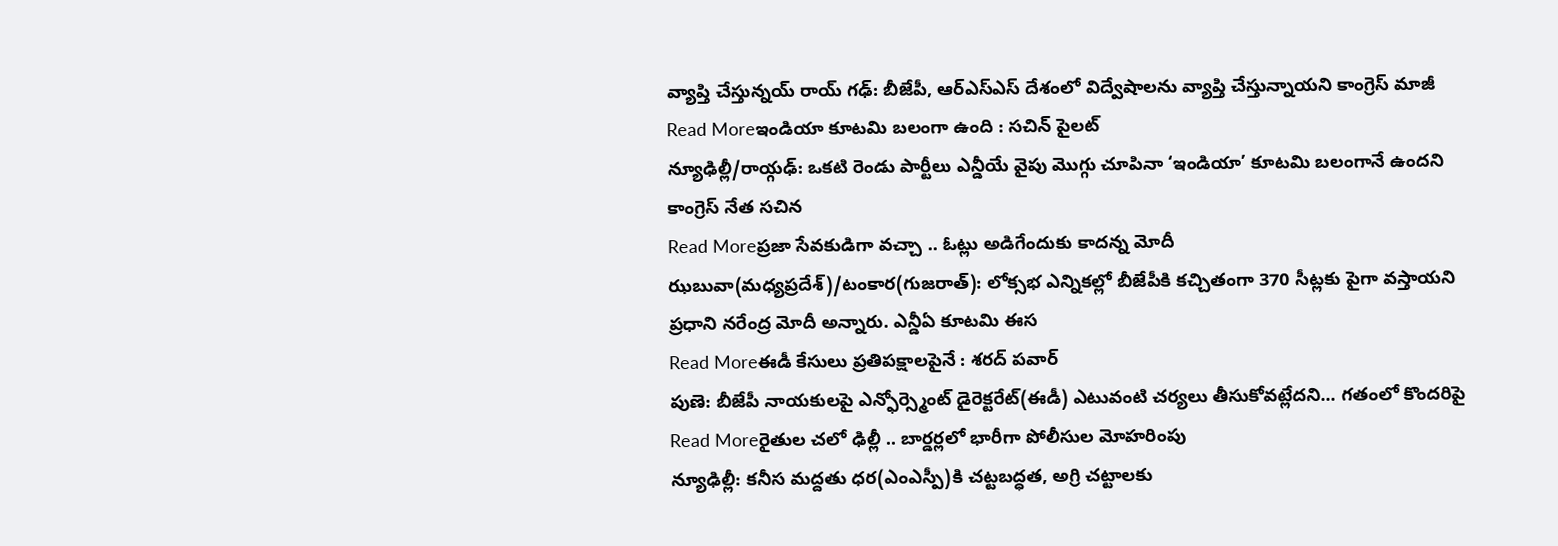వ్యాప్తి చేస్తున్నయ్ రాయ్ గఢ్: బీజేపీ, ఆర్ఎస్ఎస్ దేశంలో విద్వేషాలను వ్యాప్తి చేస్తున్నాయని కాంగ్రెస్ మాజీ
Read Moreఇండియా కూటమి బలంగా ఉంది : సచిన్ పైలట్
న్యూఢిల్లీ/రాయ్గఢ్: ఒకటి రెండు పార్టీలు ఎన్డీయే వైపు మొగ్గు చూపినా ‘ఇండియా’ కూటమి బలంగానే ఉందని కాంగ్రెస్ నేత సచిన
Read Moreప్రజా సేవకుడిగా వచ్చా .. ఓట్లు అడిగేందుకు కాదన్న మోదీ
ఝబువా(మధ్యప్రదేశ్)/టంకార(గుజరాత్): లోక్సభ ఎన్నికల్లో బీజేపీకి కచ్చితంగా 370 సీట్లకు పైగా వస్తాయని ప్రధాని నరేంద్ర మోదీ అన్నారు. ఎన్డీఏ కూటమి ఈస
Read Moreఈడీ కేసులు ప్రతిపక్షాలపైనే : శరద్ పవార్
పుణె: బీజేపీ నాయకులపై ఎన్ఫోర్స్మెంట్ డైరెక్టరేట్(ఈడీ) ఎటువంటి చర్యలు తీసుకోవట్లేదని... గతంలో కొందరిపై
Read Moreరైతుల చలో ఢిల్లీ .. బార్డర్లలో భారీగా పోలీసుల మోహరింపు
న్యూఢిల్లీ: కనీస మద్దతు ధర(ఎంఎస్పీ)కి చట్టబద్ధత, అగ్రి చట్టాలకు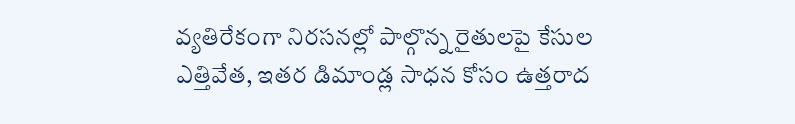వ్యతిరేకంగా నిరసనల్లో పాల్గొన్న రైతులపై కేసుల ఎత్తివేత, ఇతర డిమాండ్ల సాధన కోసం ఉత్తరాద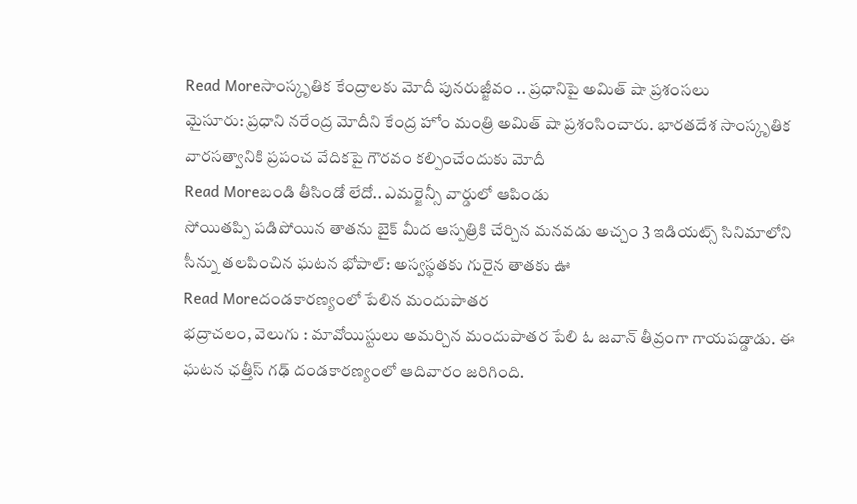Read Moreసాంస్కృతిక కేంద్రాలకు మోదీ పునరుజ్జీవం .. ప్రధానిపై అమిత్ షా ప్రశంసలు
మైసూరు: ప్రధాని నరేంద్ర మోదీని కేంద్ర హోం మంత్రి అమిత్ షా ప్రశంసించారు. భారతదేశ సాంస్కృతిక వారసత్వానికి ప్రపంచ వేదికపై గౌరవం కల్పించేందుకు మోదీ
Read Moreబండి తీసిండో లేదో.. ఎమర్జెన్సీ వార్డులో ఆపిండు
సోయితప్పి పడిపోయిన తాతను బైక్ మీద ఆస్పత్రికి చేర్చిన మనవడు అచ్చం 3 ఇడియట్స్ సినిమాలోని సీన్ను తలపించిన ఘటన భోపాల్: అస్వస్థతకు గురైన తాతకు ఊ
Read Moreదండకారణ్యంలో పేలిన మందుపాతర
భద్రాచలం, వెలుగు : మావోయిస్టులు అమర్చిన మందుపాతర పేలి ఓ జవాన్ తీవ్రంగా గాయపడ్డాడు. ఈ ఘటన ఛత్తీస్ గఢ్ దండకారణ్యంలో ఆదివారం జరిగింది.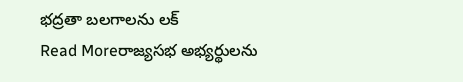భద్రతా బలగాలను లక్
Read Moreరాజ్యసభ అభ్యర్థులను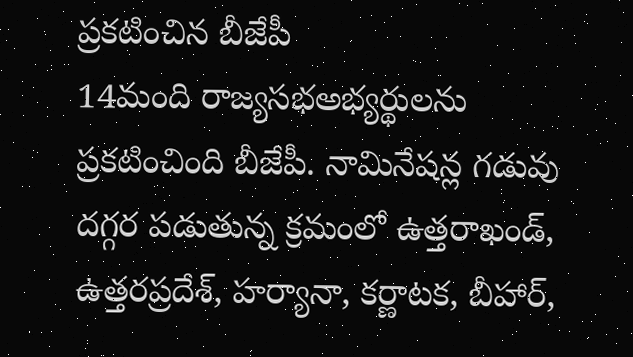ప్రకటించిన బీజేపీ
14మంది రాజ్యసభఅభ్యర్థులను ప్రకటించింది బీజేపీ. నామినేషన్ల గడువు దగ్గర పడుతున్న క్రమంలో ఉత్తరాఖండ్, ఉత్తరప్రదేశ్, హర్యానా, కర్ణాటక, బీహార్,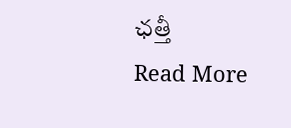ఛత్తీ
Read More